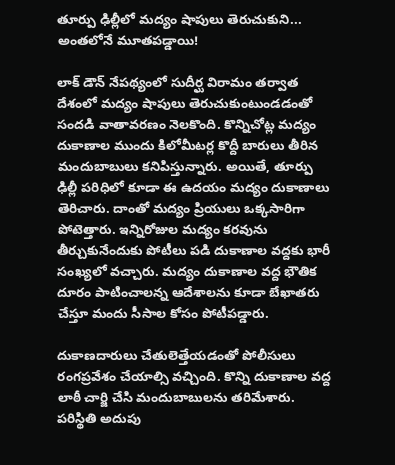తూర్పు ఢిల్లీలో మద్యం షాపులు తెరుచుకుని... అంతలోనే మూతపడ్డాయి!

లాక్ డౌన్ నేపథ్యంలో సుదీర్ఘ విరామం తర్వాత దేశంలో మద్యం షాపులు తెరుచుకుంటుండడంతో సందడి వాతావరణం నెలకొంది. కొన్నిచోట్ల మద్యం దుకాణాల ముందు కిలోమీటర్ల కొద్దీ బారులు తీరిన మందుబాబులు కనిపిస్తున్నారు. అయితే, తూర్పు ఢిల్లీ పరిధిలో కూడా ఈ ఉదయం మద్యం దుకాణాలు తెరిచారు. దాంతో మద్యం ప్రియులు ఒక్కసారిగా పోటెత్తారు. ఇన్నిరోజుల మద్యం కరవును తీర్చుకునేందుకు పోటీలు పడి దుకాణాల వద్దకు భారీ సంఖ్యలో వచ్చారు. మద్యం దుకాణాల వద్ద భౌతిక దూరం పాటించాలన్న ఆదేశాలను కూడా బేఖాతరు చేస్తూ మందు సీసాల కోసం పోటీపడ్డారు.

దుకాణదారులు చేతులెత్తేయడంతో పోలీసులు రంగప్రవేశం చేయాల్సి వచ్చింది. కొన్ని దుకాణాల వద్ద లాఠీ చార్జి చేసి మందుబాబులను తరిమేశారు. పరిస్థితి అదుపు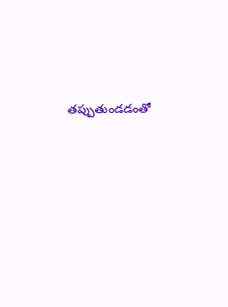తప్పుతుండడంతో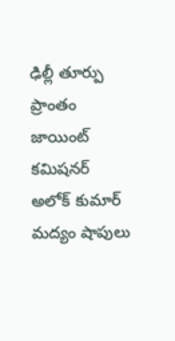ఢిల్లీ తూర్పు ప్రాంతం జాయింట్ కమిషనర్ అలోక్ కుమార్ మద్యం షాపులు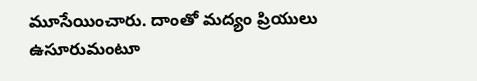మూసేయించారు. దాంతో మద్యం ప్రియులు ఉసూరుమంటూ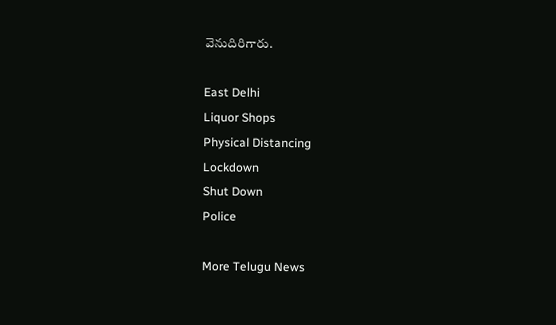వెనుదిరిగారు.

East Delhi
Liquor Shops
Physical Distancing
Lockdown
Shut Down
Police

More Telugu News